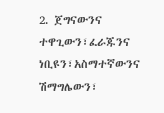2. ጀግናውንና ተዋጊውን፣ፈራጁንና ነቢዩን፣አስማተኛውንና ሽማግሌውን፣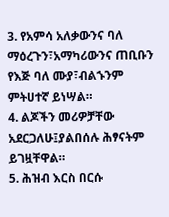3. የአምሳ አለቃውንና ባለ ማዕረጉን፣አማካሪውንና ጠቢቡን የእጅ ባለ ሙያ፣ብልኁንም ምትሀተኛ ይነሣል።
4. ልጆችን መሪዎቻቸው አደርጋለሁ፤ያልበሰሉ ሕፃናትም ይገዟቸዋል።
5. ሕዝብ እርስ በርሱ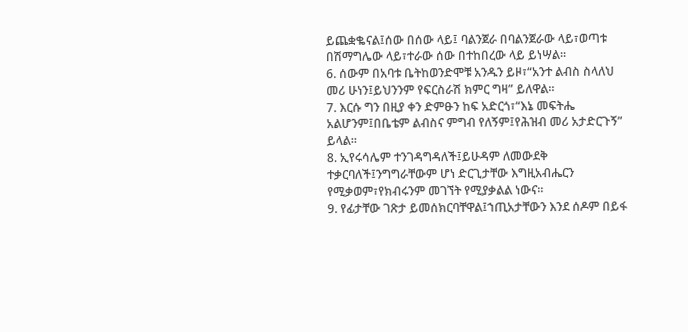ይጨቋቈናል፤ሰው በሰው ላይ፤ ባልንጀራ በባልንጀራው ላይ፣ወጣቱ በሽማግሌው ላይ፣ተራው ሰው በተከበረው ላይ ይነሣል።
6. ሰውም በአባቱ ቤትከወንድሞቹ አንዱን ይዞ፣“አንተ ልብስ ስላለህ መሪ ሁነን፤ይህንንም የፍርስራሽ ክምር ግዛ” ይለዋል።
7. እርሱ ግን በዚያ ቀን ድምፁን ከፍ አድርጎ፣“እኔ መፍትሔ አልሆንም፤በቤቴም ልብስና ምግብ የለኝም፤የሕዝብ መሪ አታድርጉኝ” ይላል።
8. ኢየሩሳሌም ተንገዳግዳለች፤ይሁዳም ለመውደቅ ተቃርባለች፤ንግግራቸውም ሆነ ድርጊታቸው እግዚአብሔርን የሚቃወም፣የክብሩንም መገኘት የሚያቃልል ነውና።
9. የፊታቸው ገጽታ ይመሰክርባቸዋል፤ኀጢአታቸውን እንደ ሰዶም በይፋ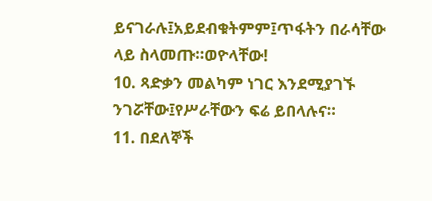ይናገራሉ፤አይደብቁትምም፤ጥፋትን በራሳቸው ላይ ስላመጡ።ወዮላቸው!
10. ጻድቃን መልካም ነገር እንደሚያገኙ ንገሯቸው፤የሥራቸውን ፍሬ ይበላሉና።
11. በደለኞች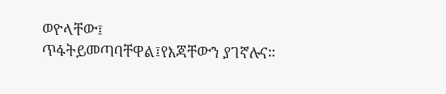ወዮላቸው፤ ጥፋትይመጣባቸዋል፤የእጃቸውን ያገኛሉና።